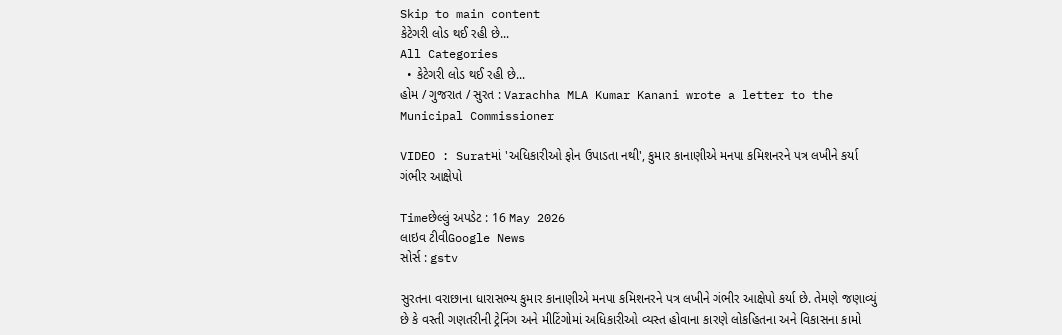Skip to main content
કેટેગરી લોડ થઈ રહી છે...
All Categories
  • કેટેગરી લોડ થઈ રહી છે...
હોમ / ગુજરાત / સુરત : Varachha MLA Kumar Kanani wrote a letter to the Municipal Commissioner

VIDEO : Suratમાં 'અધિકારીઓ ફોન ઉપાડતા નથી', કુમાર કાનાણીએ મનપા કમિશનરને પત્ર લખીને કર્યા ગંભીર આક્ષેપો

Timeછેલ્લું અપડેટ : 16 May 2026
લાઇવ ટીવીGoogle News
સોર્સ : gstv

સુરતના વરાછાના ધારાસભ્ય કુમાર કાનાણીએ મનપા કમિશનરને પત્ર લખીને ગંભીર આક્ષેપો કર્યા છે. તેમણે જણાવ્યું છે કે વસ્તી ગણતરીની ટ્રેનિંગ અને મીટિંગોમાં અધિકારીઓ વ્યસ્ત હોવાના કારણે લોકહિતના અને વિકાસના કામો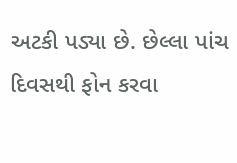અટકી પડ્યા છે. છેલ્લા પાંચ દિવસથી ફોન કરવા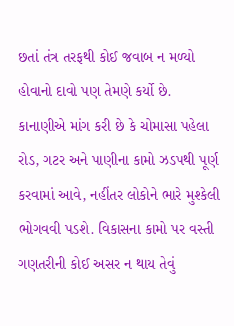છતાં તંત્ર તરફથી કોઈ જવાબ ન મળ્યો હોવાનો દાવો પણ તેમણે કર્યો છે. કાનાણીએ માંગ કરી છે કે ચોમાસા પહેલા રોડ, ગટર અને પાણીના કામો ઝડપથી પૂર્ણ કરવામાં આવે, નહીંતર લોકોને ભારે મુશ્કેલી ભોગવવી પડશે. વિકાસના કામો પર વસ્તી ગણતરીની કોઈ અસર ન થાય તેવું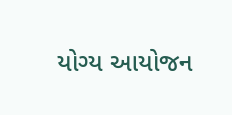યોગ્ય આયોજન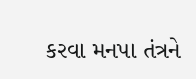કરવા મનપા તંત્રને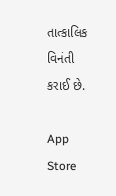તાત્કાલિક વિનંતી કરાઈ છે.

App Store